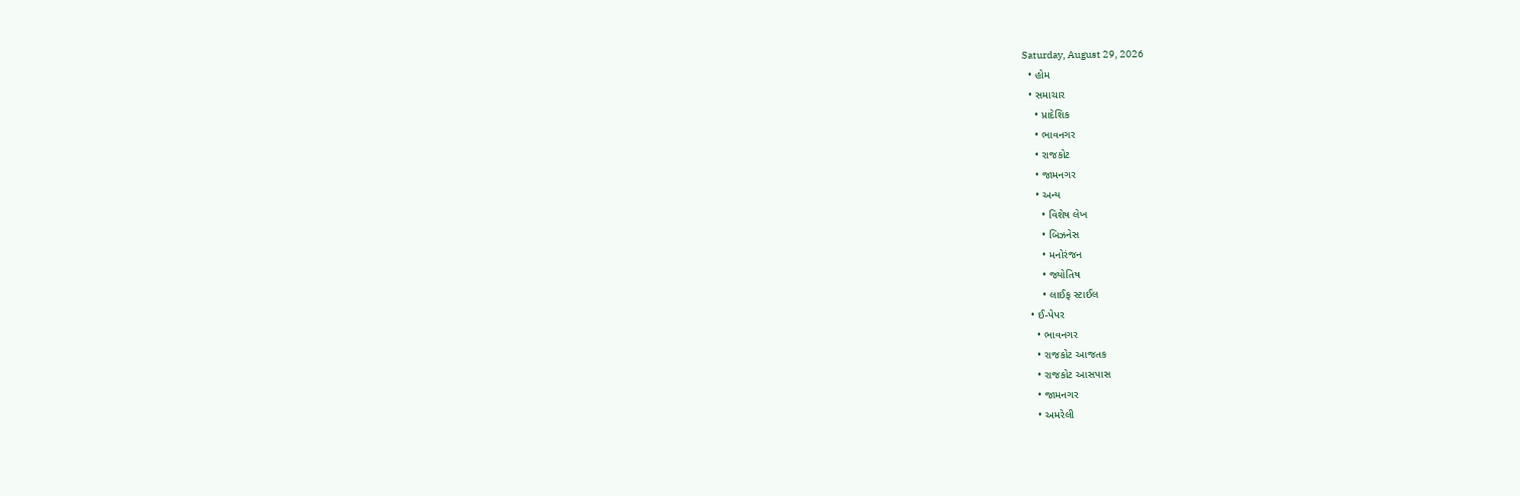Saturday, August 29, 2026
  • હોમ
  • સમાચાર
    • પ્રાદેશિક
    • ભાવનગર
    • રાજકોટ
    • જામનગર
    • અન્ય
      • વિશેષ લેખ
      • બિઝનેસ
      • મનોરંજન
      • જ્યોતિષ
      • લાઈફ સ્ટાઈલ
  • ઈ-પેપર
    • ભાવનગર
    • રાજકોટ આજતક
    • રાજકોટ આસપાસ
    • જામનગર
    • અમરેલી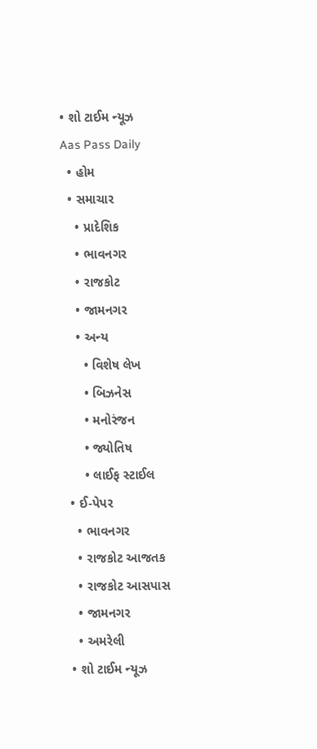• શો ટાઈમ ન્યૂઝ
Aas Pass Daily
  • હોમ
  • સમાચાર
    • પ્રાદેશિક
    • ભાવનગર
    • રાજકોટ
    • જામનગર
    • અન્ય
      • વિશેષ લેખ
      • બિઝનેસ
      • મનોરંજન
      • જ્યોતિષ
      • લાઈફ સ્ટાઈલ
  • ઈ-પેપર
    • ભાવનગર
    • રાજકોટ આજતક
    • રાજકોટ આસપાસ
    • જામનગર
    • અમરેલી
  • શો ટાઈમ ન્યૂઝ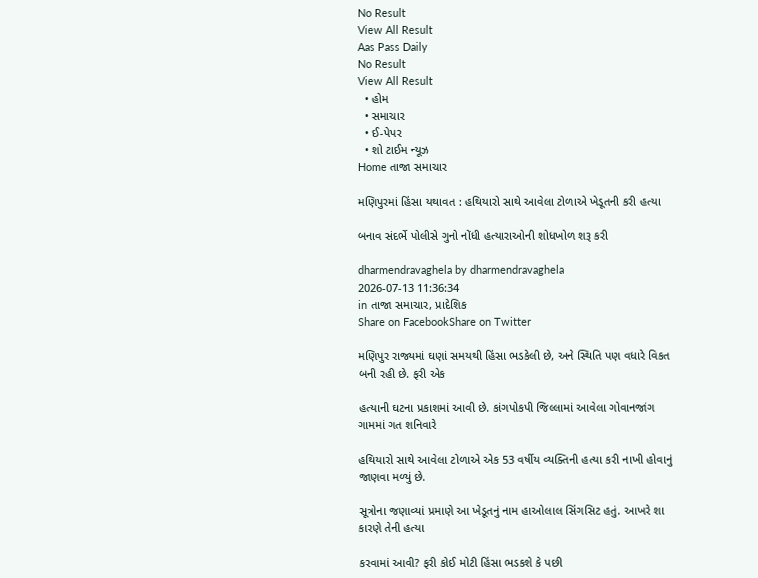No Result
View All Result
Aas Pass Daily
No Result
View All Result
  • હોમ
  • સમાચાર
  • ઈ-પેપર
  • શો ટાઈમ ન્યૂઝ
Home તાજા સમાચાર

મણિપુરમાં હિંસા યથાવત : હથિયારો સાથે આવેલા ટોળાએ ખેડૂતની કરી હત્યા

બનાવ સંદર્ભે પોલીસે ગુનો નોંધી હત્યારાઓની શોધખોળ શરૂ કરી

dharmendravaghela by dharmendravaghela
2026-07-13 11:36:34
in તાજા સમાચાર, પ્રાદેશિક
Share on FacebookShare on Twitter

મણિપુર રાજ્યમાં ઘણાં સમયથી હિંસા ભડકેલી છે, અને સ્થિતિ પણ વધારે વિકત બની રહી છે. ફરી એક

હત્યાની ઘટના પ્રકાશમાં આવી છે. કાંગપોકપી જિલ્લામાં આવેલા ગોવાનજાંગ ગામમાં ગત શનિવારે

હથિયારો સાથે આવેલા ટોળાએ એક 53 વર્ષીય વ્યક્તિની હત્યા કરી નાખી હોવાનું જાણવા મળ્યું છે.

સૂત્રોના જણાવ્યાં પ્રમાણે આ ખેડૂતનું નામ હાઓલાલ સિંગસિટ હતું. આખરે શા કારણે તેની હત્યા

કરવામાં આવી? ફરી કોઈ મોટી હિંસા ભડકશે કે પછી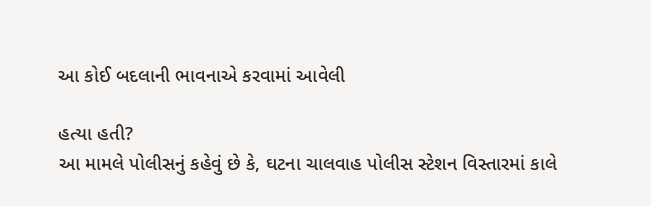આ કોઈ બદલાની ભાવનાએ કરવામાં આવેલી

હત્યા હતી?
આ મામલે પોલીસનું કહેવું છે કે, ઘટના ચાલવાહ પોલીસ સ્ટેશન વિસ્તારમાં કાલે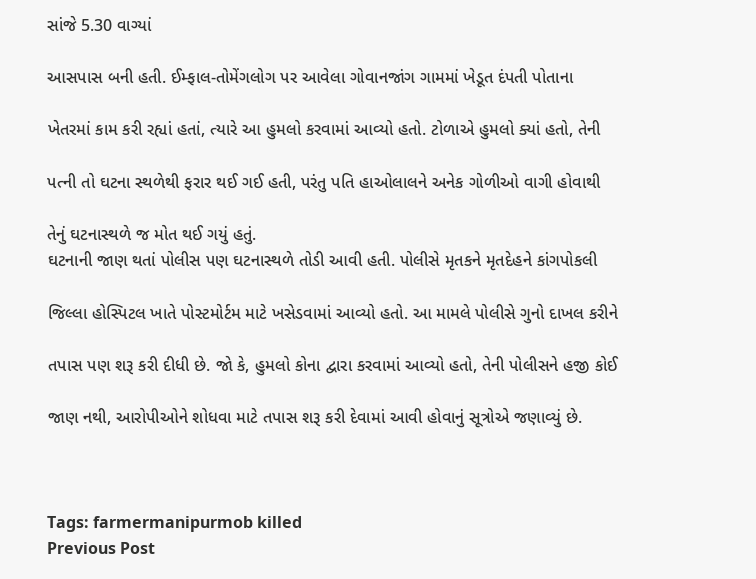સાંજે 5.30 વાગ્યાં

આસપાસ બની હતી. ઈમ્ફાલ-તોમેંગલોગ પર આવેલા ગોવાનજાંગ ગામમાં ખેડૂત દંપતી પોતાના

ખેતરમાં કામ કરી રહ્યાં હતાં, ત્યારે આ હુમલો કરવામાં આવ્યો હતો. ટોળાએ હુમલો ક્યાં હતો, તેની

પત્ની તો ઘટના સ્થળેથી ફરાર થઈ ગઈ હતી, પરંતુ પતિ હાઓલાલને અનેક ગોળીઓ વાગી હોવાથી

તેનું ઘટનાસ્થળે જ મોત થઈ ગયું હતું.
ઘટનાની જાણ થતાં પોલીસ પણ ઘટનાસ્થળે તોડી આવી હતી. પોલીસે મૃતકને મૃતદેહને કાંગપોકલી

જિલ્લા હોસ્પિટલ ખાતે પોસ્ટમોર્ટમ માટે ખસેડવામાં આવ્યો હતો. આ મામલે પોલીસે ગુનો દાખલ કરીને

તપાસ પણ શરૂ કરી દીધી છે. જો કે, હુમલો કોના દ્વારા કરવામાં આવ્યો હતો, તેની પોલીસને હજી કોઈ

જાણ નથી, આરોપીઓને શોધવા માટે તપાસ શરૂ કરી દેવામાં આવી હોવાનું સૂત્રોએ જણાવ્યું છે.



Tags: farmermanipurmob killed
Previous Post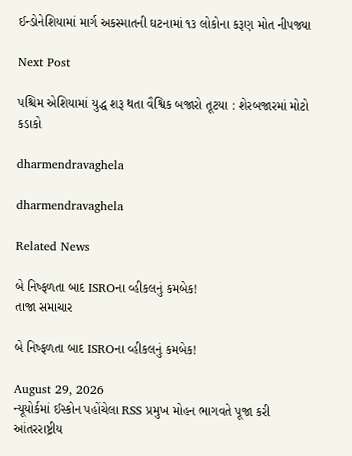ઈન્ડોનેશિયામાં માર્ગ અકસ્માતની ઘટનામાં ૧૩ લોકોના કરૂણ મોત નીપજ્યા

Next Post

પશ્ચિમ એશિયામાં યુદ્ધ શરૂ થતા વૈશ્વિક બજારો તૂટયા : શેરબજારમાં મોટો કડાકો

dharmendravaghela

dharmendravaghela

Related News

બે નિષ્ફળતા બાદ ISROના વ્હીકલનું કમબેક!
તાજા સમાચાર

બે નિષ્ફળતા બાદ ISROના વ્હીકલનું કમબેક!

August 29, 2026
ન્યૂયોર્કમાં ઈસ્કોન પહોંચેલા RSS પ્રમુખ મોહન ભાગવતે પૂજા કરી
આંતરરાષ્ટ્રીય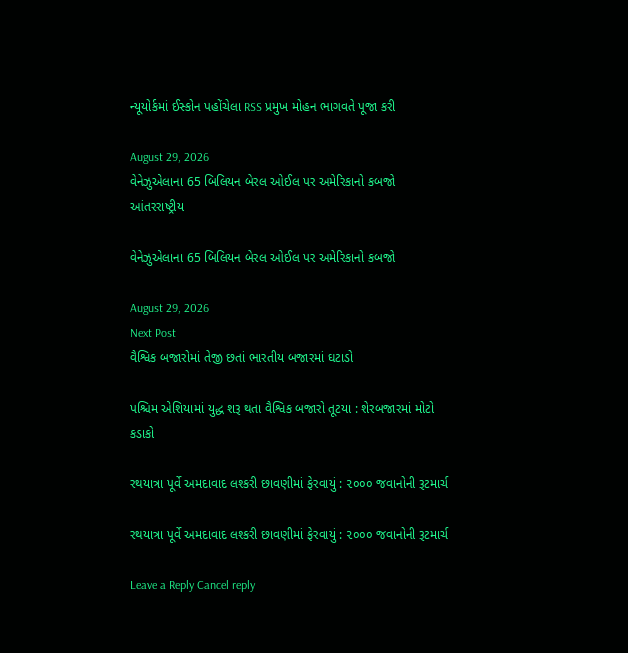ન્યૂયોર્કમાં ઈસ્કોન પહોંચેલા RSS પ્રમુખ મોહન ભાગવતે પૂજા કરી

August 29, 2026
વેનેઝુએલાના 65 બિલિયન બેરલ ઓઈલ પર અમેરિકાનો કબજો
આંતરરાષ્ટ્રીય

વેનેઝુએલાના 65 બિલિયન બેરલ ઓઈલ પર અમેરિકાનો કબજો

August 29, 2026
Next Post
વૈશ્વિક બજારોમાં તેજી છતાં ભારતીય બજારમાં ઘટાડો

પશ્ચિમ એશિયામાં યુદ્ધ શરૂ થતા વૈશ્વિક બજારો તૂટયા : શેરબજારમાં મોટો કડાકો

રથયાત્રા પૂર્વે અમદાવાદ લશ્કરી છાવણીમાં ફેરવાયું : ૨૦૦૦ જવાનોની રૂટમાર્ચ

રથયાત્રા પૂર્વે અમદાવાદ લશ્કરી છાવણીમાં ફેરવાયું : ૨૦૦૦ જવાનોની રૂટમાર્ચ

Leave a Reply Cancel reply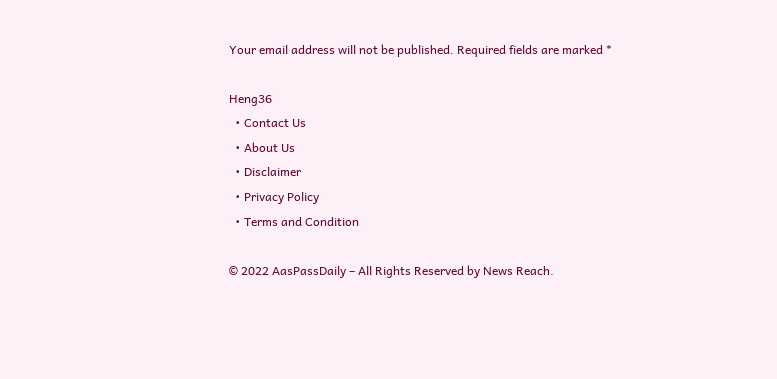Your email address will not be published. Required fields are marked *

Heng36
  • Contact Us
  • About Us
  • Disclaimer
  • Privacy Policy
  • Terms and Condition

© 2022 AasPassDaily – All Rights Reserved by News Reach.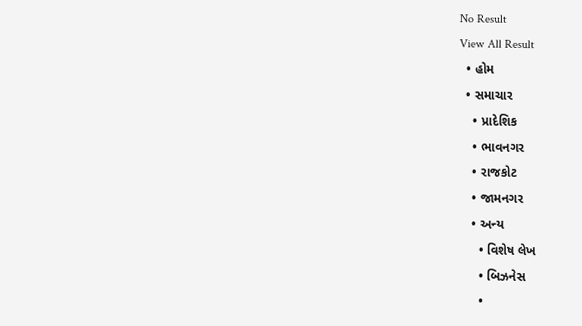No Result
View All Result
  • હોમ
  • સમાચાર
    • પ્રાદેશિક
    • ભાવનગર
    • રાજકોટ
    • જામનગર
    • અન્ય
      • વિશેષ લેખ
      • બિઝનેસ
      •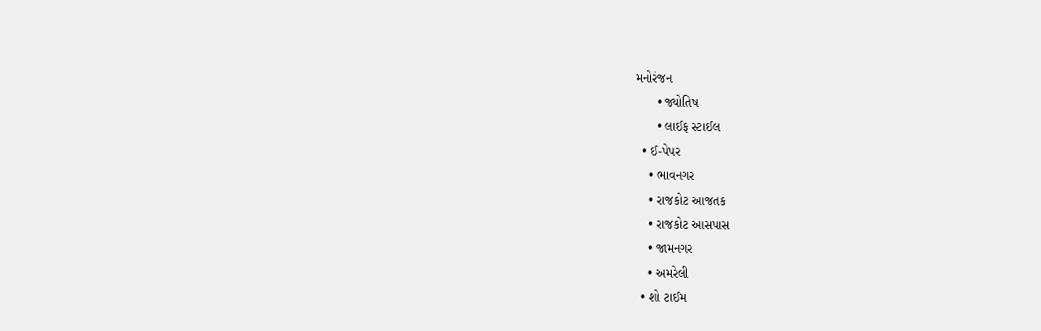મનોરંજન
      • જ્યોતિષ
      • લાઈફ સ્ટાઈલ
  • ઈ-પેપર
    • ભાવનગર
    • રાજકોટ આજતક
    • રાજકોટ આસપાસ
    • જામનગર
    • અમરેલી
  • શો ટાઈમ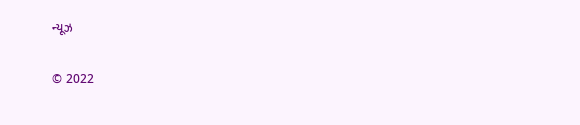ન્યૂઝ

© 2022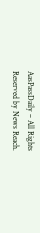AasPassDaily – All Rights Reserved by News Reach.